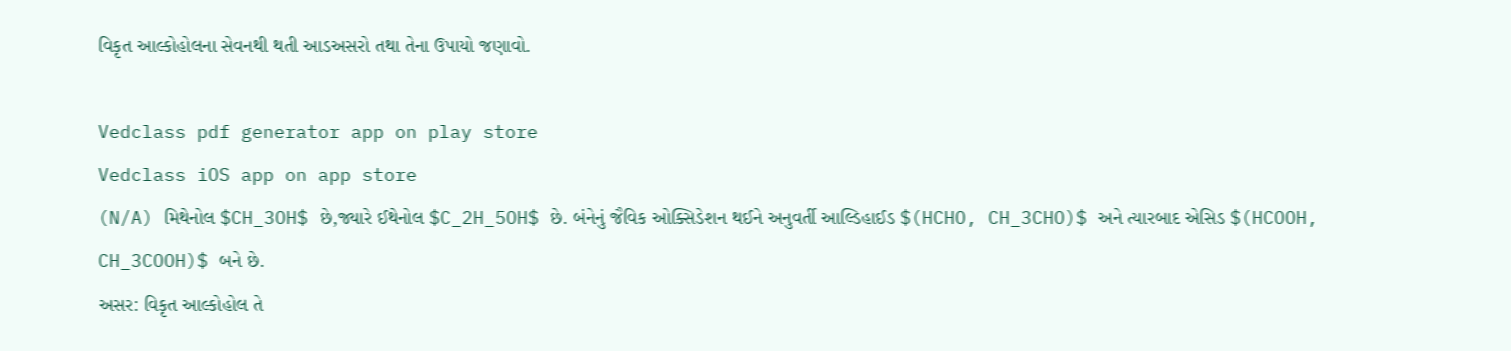વિકૃત આલ્કોહોલના સેવનથી થતી આડઅસરો તથા તેના ઉપાયો જણાવો.

Vedclass pdf generator app on play store
Vedclass iOS app on app store
(N/A) મિથેનોલ $CH_3OH$ છે,જ્યારે ઈથેનોલ $C_2H_5OH$ છે. બંનેનું જૈવિક ઓક્સિડેશન થઈને અનુવર્તી આલ્ડિહાઈડ $(HCHO, CH_3CHO)$ અને ત્યારબાદ એસિડ $(HCOOH, CH_3COOH)$ બને છે.
અસર: વિકૃત આલ્કોહોલ તે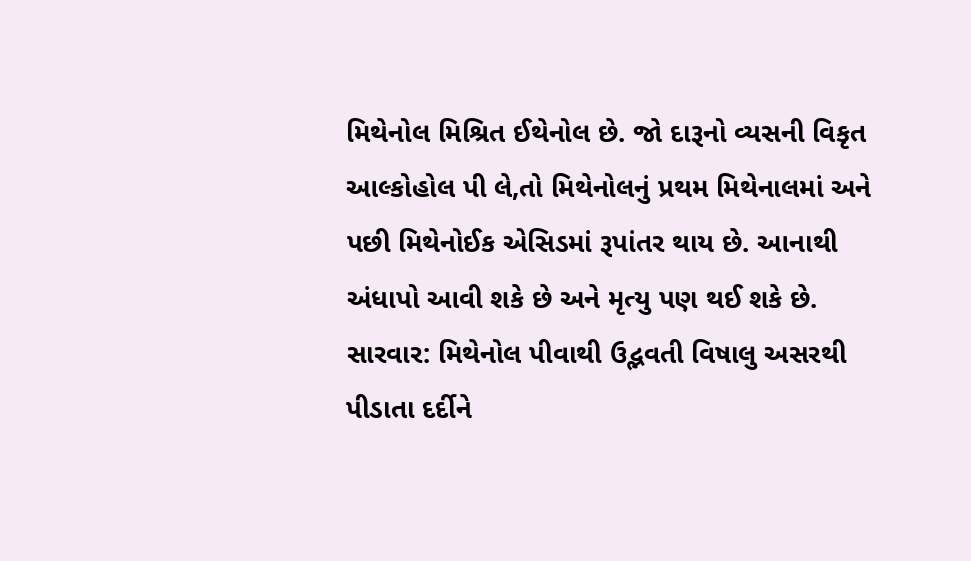મિથેનોલ મિશ્રિત ઈથેનોલ છે. જો દારૂનો વ્યસની વિકૃત આલ્કોહોલ પી લે,તો મિથેનોલનું પ્રથમ મિથેનાલમાં અને પછી મિથેનોઈક એસિડમાં રૂપાંતર થાય છે. આનાથી અંધાપો આવી શકે છે અને મૃત્યુ પણ થઈ શકે છે.
સારવાર: મિથેનોલ પીવાથી ઉદ્ભવતી વિષાલુ અસરથી પીડાતા દર્દીને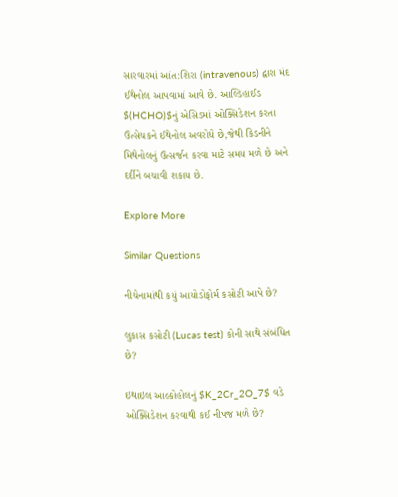સારવારમાં આંત:શિરા (intravenous) દ્વારા મંદ ઈથેનોલ આપવામાં આવે છે. આલ્ડિહાઈડ $(HCHO)$નું એસિડમાં ઓક્સિડેશન કરતા ઉત્સેચકને ઈથેનોલ અવરોધે છે,જેથી કિડનીને મિથેનોલનું ઉત્સર્જન કરવા માટે સમય મળે છે અને દર્દીને બચાવી શકાય છે.

Explore More

Similar Questions

નીચેનામાંથી કયું આયોડોફોર્મ કસોટી આપે છે?

લુકાસ કસોટી (Lucas test) કોની સાથે સંબંધિત છે?

ઇથાઇલ આલ્કોહોલનું $K_2Cr_2O_7$ વડે ઓક્સિડેશન કરવાથી કઈ નીપજ મળે છે?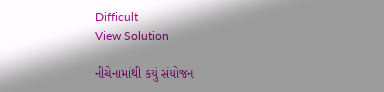Difficult
View Solution

નીચેનામાંથી કયું સંયોજન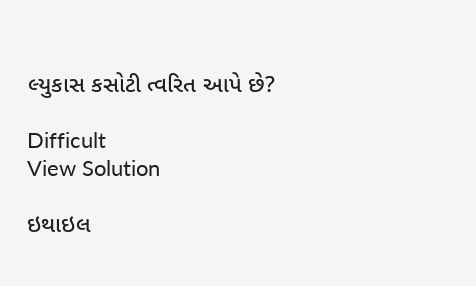લ્યુકાસ કસોટી ત્વરિત આપે છે?

Difficult
View Solution

ઇથાઇલ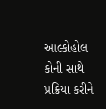આલ્કોહોલ કોની સાથે પ્રક્રિયા કરીને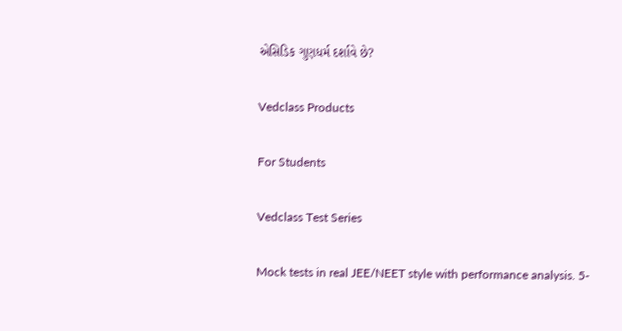એસિડિક ગુણધર્મ દર્શાવે છે?

Vedclass Products

For Students

Vedclass Test Series

Mock tests in real JEE/NEET style with performance analysis. 5-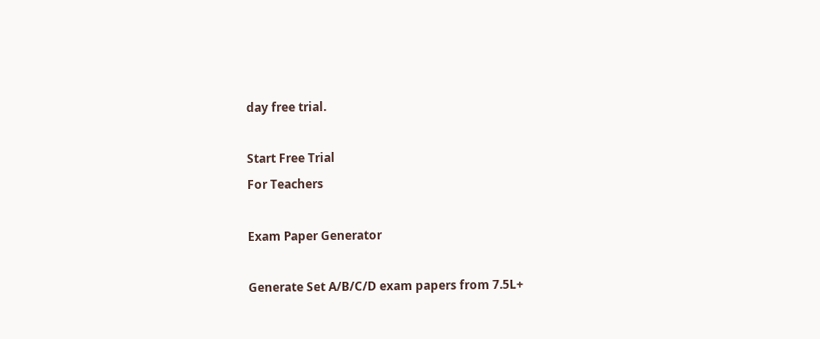day free trial.

Start Free Trial
For Teachers

Exam Paper Generator

Generate Set A/B/C/D exam papers from 7.5L+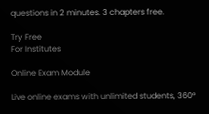questions in 2 minutes. 3 chapters free.

Try Free
For Institutes

Online Exam Module

Live online exams with unlimited students, 360°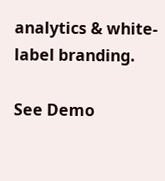analytics & white-label branding.

See Demo